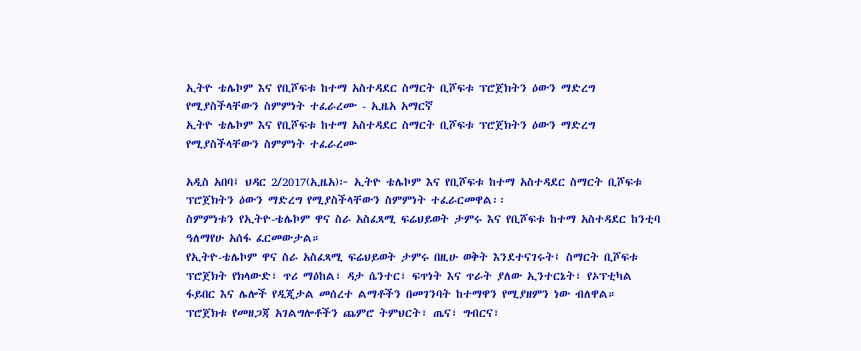ኢትዮ ቴሌኮም እና የቢሾፍቱ ከተማ አስተዳደር ስማርት ቢሾፍቱ ፕሮጀክትን ዕውን ማድረግ የሚያስችላቸውን ስምምነት ተፈራረሙ - ኢዜአ አማርኛ
ኢትዮ ቴሌኮም እና የቢሾፍቱ ከተማ አስተዳደር ስማርት ቢሾፍቱ ፕሮጀክትን ዕውን ማድረግ የሚያስችላቸውን ስምምነት ተፈራረሙ

አዲስ አበባ፤ ህዳር 2/2017(ኢዜአ)፦ ኢትዮ ቴሌኮም እና የቢሾፍቱ ከተማ አስተዳደር ስማርት ቢሾፍቱ ፕሮጀክትን ዕውን ማድረግ የሚያስችላቸውን ስምምነት ተፈራርመዋል፡፡
ስምምነቱን የኢትዮ-ቴሌኮም ዋና ስራ አስፈጻሚ ፍሬህይወት ታምሩ እና የቢሾፍቱ ከተማ አስተዳደር ከንቲባ ዓለማየሁ አሰፋ ፈርመውታል።
የኢትዮ-ቴሌኮም ዋና ስራ አስፈጻሚ ፍሬህይወት ታምሩ በዚሁ ወቅት እንደተናገሩት፤ ስማርት ቢሾፍቱ ፕሮጀክት የክላውድ፣ ጥሪ ማዕከል፣ ዳታ ሴንተር፣ ፍጥነት እና ጥራት ያለው ኢንተርኔት፣ የኦፕቲካል ፋይበር እና ሌሎች የዲጂታል መሰረተ ልማቶችን በመገንባት ከተማዋን የሚያዘምን ነው ብለዋል።
ፕሮጀክቱ የመዘጋጃ አገልግሎቶችን ጨምሮ ትምህርት፣ ጤና፣ ግብርና፣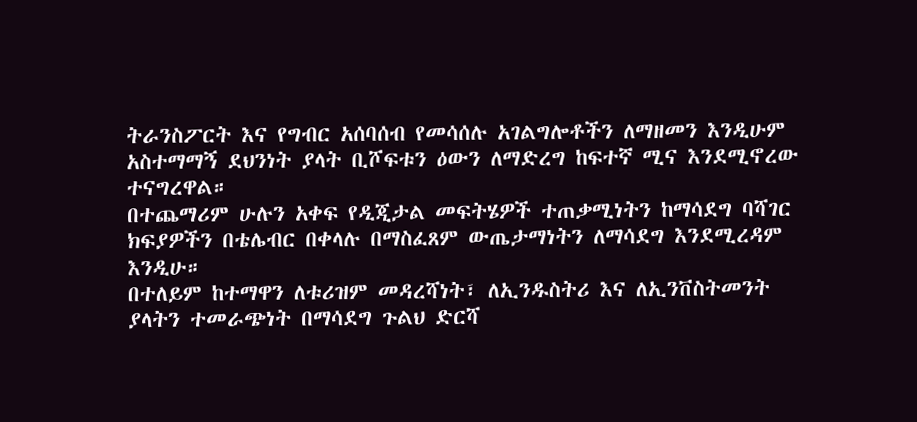ትራንስፖርት እና የግብር አሰባሰብ የመሳሰሉ አገልግሎቶችን ለማዘመን እንዲሁም አስተማማኝ ደህንነት ያላት ቢሾፍቱን ዕውን ለማድረግ ከፍተኛ ሚና እንደሚኖረው ተናግረዋል።
በተጨማሪም ሁሉን አቀፍ የዲጂታል መፍትሄዎች ተጠቃሚነትን ከማሳደግ ባሻገር ክፍያዎችን በቴሌብር በቀላሉ በማስፈጸም ውጤታማነትን ለማሳደግ እንደሚረዳም እንዲሁ።
በተለይም ከተማዋን ለቱሪዝም መዳረሻነት፣ ለኢንዱስትሪ እና ለኢንቨስትመንት ያላትን ተመራጭነት በማሳደግ ጉልህ ድርሻ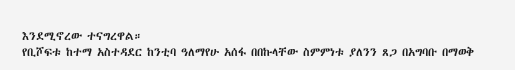እንደሚኖረው ተናግረዋል።
የቢሾፍቱ ከተማ አስተዳደር ከንቲባ ዓለማየሁ አሰፋ በበኩላቸው ስምምነቱ ያለንን ጸጋ በአግባቡ በማወቅ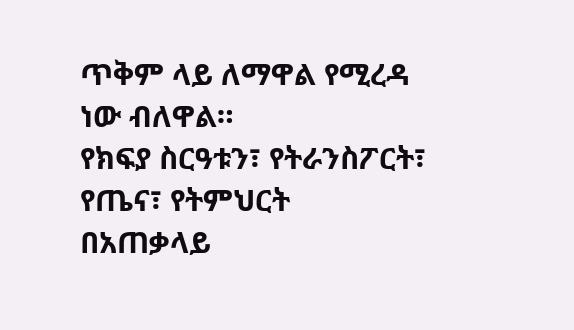ጥቅም ላይ ለማዋል የሚረዳ ነው ብለዋል።
የክፍያ ስርዓቱን፣ የትራንስፖርት፣ የጤና፣ የትምህርት በአጠቃላይ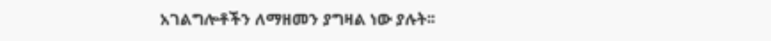አገልግሎቶችን ለማዘመን ያግዛል ነው ያሉት፡፡